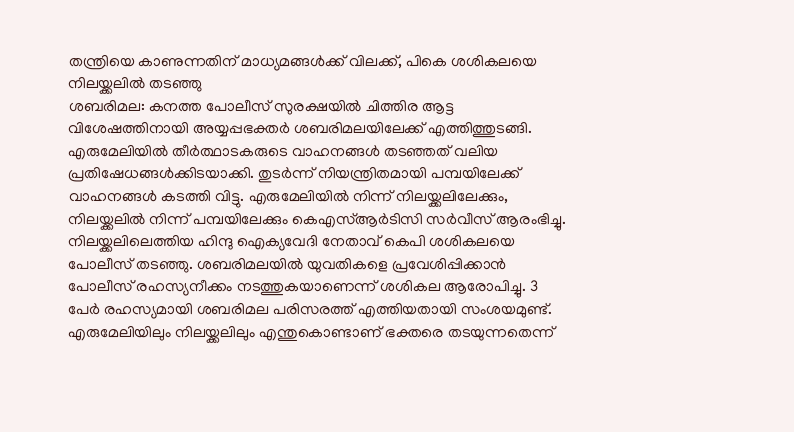തന്ത്രിയെ കാണുന്നതിന് മാധ്യമങ്ങൾക്ക് വിലക്ക്, പികെ ശശികലയെ നിലയ്ക്കലിൽ തടഞ്ഞു
ശബരിമല: കനത്ത പോലീസ് സുരക്ഷയിൽ ചിത്തിര ആട്ട വിശേഷത്തിനായി അയ്യപ്പഭക്തർ ശബരിമലയിലേക്ക് എത്തിത്തുടങ്ങി. എരുമേലിയിൽ തീർത്ഥാടകരുടെ വാഹനങ്ങൾ തടഞ്ഞത് വലിയ പ്രതിഷേധങ്ങൾക്കിടയാക്കി. തുടർന്ന് നിയന്ത്രിതമായി പമ്പയിലേക്ക് വാഹനങ്ങൾ കടത്തി വിട്ടു. എരുമേലിയിൽ നിന്ന് നിലയ്ക്കലിലേക്കും, നിലയ്ക്കലിൽ നിന്ന് പമ്പയിലേക്കും കെഎസ്ആർടിസി സർവീസ് ആരംഭിച്ചു.
നിലയ്ക്കലിലെത്തിയ ഹിന്ദു ഐക്യവേദി നേതാവ് കെപി ശശികലയെ പോലീസ് തടഞ്ഞു. ശബരിമലയിൽ യുവതികളെ പ്രവേശിപ്പിക്കാൻ പോലീസ് രഹസ്യനീക്കം നടത്തുകയാണെന്ന് ശശികല ആരോപിച്ചു. 3 പേർ രഹസ്യമായി ശബരിമല പരിസരത്ത് എത്തിയതായി സംശയമുണ്ട്. എരുമേലിയിലും നിലയ്ക്കലിലും എന്തുകൊണ്ടാണ് ഭക്തരെ തടയുന്നതെന്ന്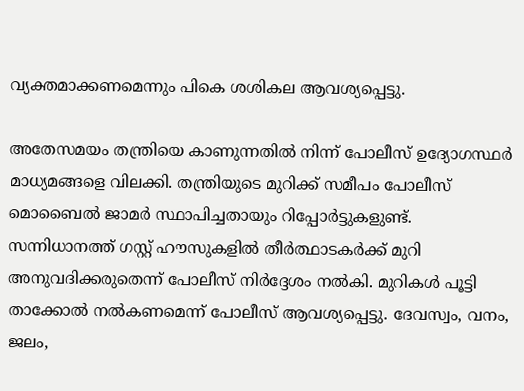വ്യക്തമാക്കണമെന്നും പികെ ശശികല ആവശ്യപ്പെട്ടു.

അതേസമയം തന്ത്രിയെ കാണുന്നതിൽ നിന്ന് പോലീസ് ഉദ്യോഗസ്ഥർ മാധ്യമങ്ങളെ വിലക്കി. തന്ത്രിയുടെ മുറിക്ക് സമീപം പോലീസ് മൊബൈൽ ജാമർ സ്ഥാപിച്ചതായും റിപ്പോർട്ടുകളുണ്ട്. സന്നിധാനത്ത് ഗസ്റ്റ് ഹൗസുകളിൽ തീർത്ഥാടകർക്ക് മുറി അനുവദിക്കരുതെന്ന് പോലീസ് നിർദ്ദേശം നൽകി. മുറികൾ പൂട്ടി താക്കോൽ നൽകണമെന്ന് പോലീസ് ആവശ്യപ്പെട്ടു. ദേവസ്വം, വനം, ജലം,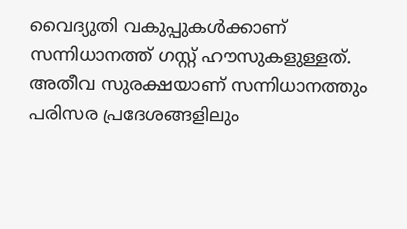വൈദ്യുതി വകുപ്പുകൾക്കാണ് സന്നിധാനത്ത് ഗസ്റ്റ് ഹൗസുകളുള്ളത്.
അതീവ സുരക്ഷയാണ് സന്നിധാനത്തും പരിസര പ്രദേശങ്ങളിലും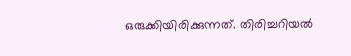ഒരുക്കിയിരിക്കുന്നത്. തിരിച്ചറിയൽ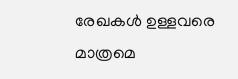രേഖകൾ ഉള്ളവരെ മാത്രമെ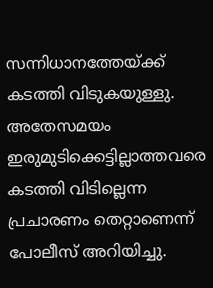സന്നിധാനത്തേയ്ക്ക് കടത്തി വിടുകയുള്ളു. അതേസമയം ഇരുമുടിക്കെട്ടില്ലാത്തവരെ കടത്തി വിടില്ലെന്ന പ്രചാരണം തെറ്റാണെന്ന് പോലീസ് അറിയിച്ചു.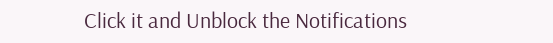Click it and Unblock the Notifications